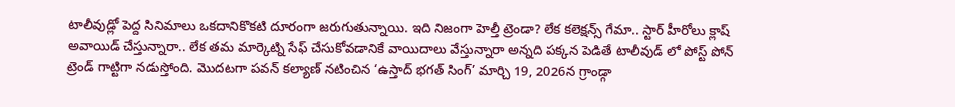టాలీవుడ్లో పెద్ద సినిమాలు ఒకదానికొకటి దూరంగా జరుగుతున్నాయి. ఇది నిజంగా హెల్తీ ట్రెండా? లేక కలెక్షన్స్ గేమా.. స్టార్ హీరోలు క్లాష్ అవాయిడ్ చేస్తున్నారా.. లేక తమ మార్కెట్ని సేఫ్ చేసుకోవడానికే వాయిదాలు వేస్తున్నారా అన్నది పక్కన పెడితే టాలీవుడ్ లో పోస్ట్ పోన్ ట్రెండ్ గాట్టిగా నడుస్తోంది. మొదటగా పవన్ కల్యాణ్ నటించిన ‘ఉస్తాద్ భగత్ సింగ్’ మార్చి 19, 2026న గ్రాండ్గా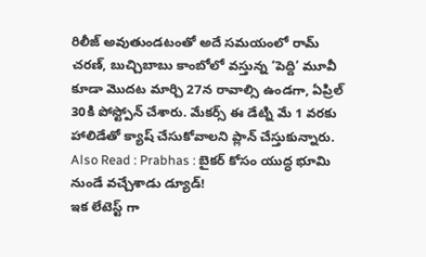రిలీజ్ అవుతుండటంతో అదే సమయంలో రామ్ చరణ్, బుచ్చిబాబు కాంబోలో వస్తున్న ‘పెద్ది’ మూవీ కూడా మొదట మార్చి 27న రావాల్సి ఉండగా, ఏప్రిల్ 30కి పోస్ట్పోన్ చేశారు. మేకర్స్ ఈ డేట్ని మే 1 వరకు హాలిడేతో క్యాష్ చేసుకోవాలని ప్లాన్ చేస్తుకున్నారు.
Also Read : Prabhas : బైకర్ కోసం యుద్ధ భూమి నుండే వచ్చేశాడు డ్యూడ్!
ఇక లేటెస్ట్ గా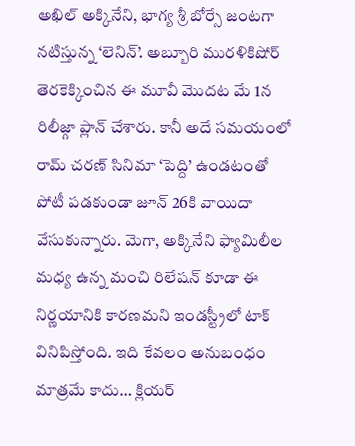అఖిల్ అక్కినేని, భాగ్య శ్రీ బోర్సే జంటగా నటిస్తున్న ‘లెనిన్’. అబ్బూరి మురళికిషోర్ తెరకెక్కించిన ఈ మూవీ మొదట మే 1న రిలీజ్గా ప్లాన్ చేశారు. కానీ అదే సమయంలో రామ్ చరణ్ సినిమా ‘పెద్ది’ ఉండటంతో పోటీ పడకుండా జూన్ 26కి వాయిదా వేసుకున్నారు. మెగా, అక్కినేని ఫ్యామిలీల మధ్య ఉన్న మంచి రిలేషన్ కూడా ఈ నిర్ణయానికి కారణమని ఇండస్ట్రీలో టాక్ వినిపిస్తోంది. ఇది కేవలం అనుబంధం మాత్రమే కాదు… క్లియర్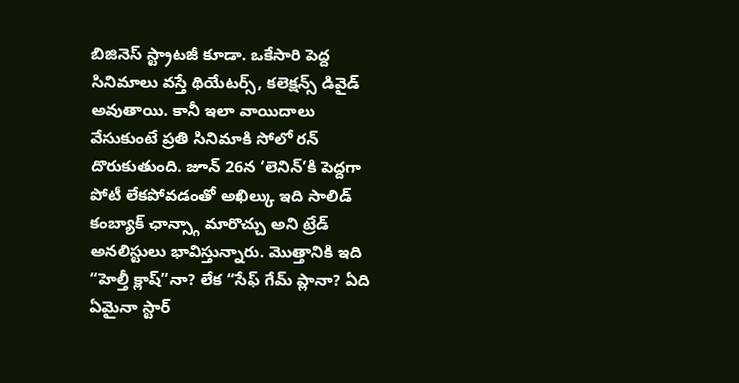బిజినెస్ స్ట్రాటజీ కూడా. ఒకేసారి పెద్ద సినిమాలు వస్తే థియేటర్స్, కలెక్షన్స్ డివైడ్ అవుతాయి. కానీ ఇలా వాయిదాలు వేసుకుంటే ప్రతి సినిమాకి సోలో రన్ దొరుకుతుంది. జూన్ 26న ‘లెనిన్’కి పెద్దగా పోటీ లేకపోవడంతో అఖిల్కు ఇది సాలిడ్ కంబ్యాక్ ఛాన్స్గా మారొచ్చు అని ట్రేడ్ అనలిస్టులు భావిస్తున్నారు. మొత్తానికి ఇది “హెల్తీ క్లాష్”నా? లేక “సేఫ్ గేమ్ ప్లానా? ఏది ఏమైనా స్టార్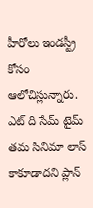హీరోలు ఇండస్ట్రీ కోసం ఆలోచిస్లున్నారు. ఎట్ ది సేమ్ టైమ్ తమ సినిమా లాస్ కాకూడాదని ప్లాన్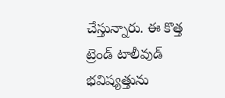చేస్తున్నారు. ఈ కొత్త ట్రెండ్ టాలీవుడ్ భవిష్యత్తును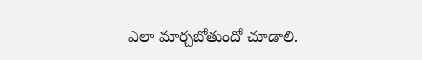ఎలా మార్చబోతుందో చూడాలి.